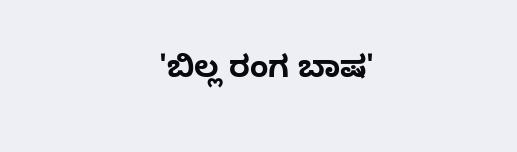'ಬಿಲ್ಲ ರಂಗ ಬಾಷ'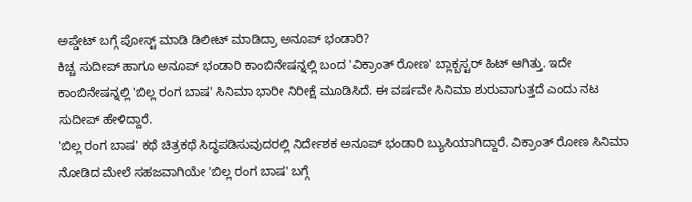ಅಪ್ಡೇಟ್ ಬಗ್ಗೆ ಪೋಸ್ಟ್ ಮಾಡಿ ಡಿಲೀಟ್ ಮಾಡಿದ್ರಾ ಅನೂಪ್ ಭಂಡಾರಿ?
ಕಿಚ್ಚ ಸುದೀಪ್ ಹಾಗೂ ಅನೂಪ್ ಭಂಡಾರಿ ಕಾಂಬಿನೇಷನ್ನಲ್ಲಿ ಬಂದ 'ವಿಕ್ರಾಂತ್ ರೋಣ' ಬ್ಲಾಕ್ಬಸ್ಟರ್ ಹಿಟ್ ಆಗಿತ್ತು. ಇದೇ ಕಾಂಬಿನೇಷನ್ನಲ್ಲಿ 'ಬಿಲ್ಲ ರಂಗ ಬಾಷ' ಸಿನಿಮಾ ಭಾರೀ ನಿರೀಕ್ಷೆ ಮೂಡಿಸಿದೆ. ಈ ವರ್ಷವೇ ಸಿನಿಮಾ ಶುರುವಾಗುತ್ತದೆ ಎಂದು ನಟ ಸುದೀಪ್ ಹೇಳಿದ್ದಾರೆ.
'ಬಿಲ್ಲ ರಂಗ ಬಾಷ' ಕಥೆ ಚಿತ್ರಕಥೆ ಸಿದ್ಧಪಡಿಸುವುದರಲ್ಲಿ ನಿರ್ದೇಶಕ ಅನೂಪ್ ಭಂಡಾರಿ ಬ್ಯುಸಿಯಾಗಿದ್ದಾರೆ. ವಿಕ್ರಾಂತ್ ರೋಣ ಸಿನಿಮಾ ನೋಡಿದ ಮೇಲೆ ಸಹಜವಾಗಿಯೇ 'ಬಿಲ್ಲ ರಂಗ ಬಾಷ' ಬಗ್ಗೆ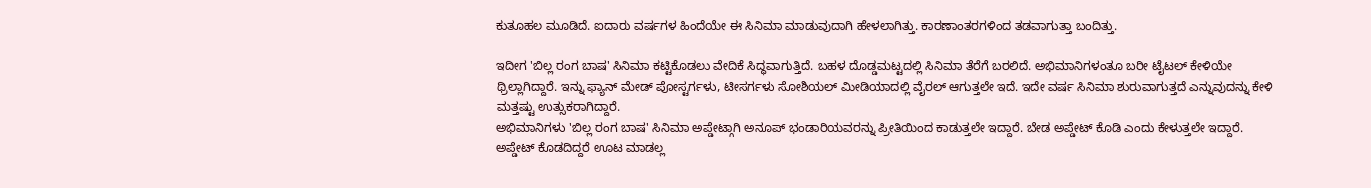ಕುತೂಹಲ ಮೂಡಿದೆ. ಐದಾರು ವರ್ಷಗಳ ಹಿಂದೆಯೇ ಈ ಸಿನಿಮಾ ಮಾಡುವುದಾಗಿ ಹೇಳಲಾಗಿತ್ತು. ಕಾರಣಾಂತರಗಳಿಂದ ತಡವಾಗುತ್ತಾ ಬಂದಿತ್ತು.

ಇದೀಗ 'ಬಿಲ್ಲ ರಂಗ ಬಾಷ' ಸಿನಿಮಾ ಕಟ್ಟಿಕೊಡಲು ವೇದಿಕೆ ಸಿದ್ಧವಾಗುತ್ತಿದೆ. ಬಹಳ ದೊಡ್ಡಮಟ್ಟದಲ್ಲಿ ಸಿನಿಮಾ ತೆರೆಗೆ ಬರಲಿದೆ. ಅಭಿಮಾನಿಗಳಂತೂ ಬರೀ ಟೈಟಲ್ ಕೇಳಿಯೇ ಥ್ರಿಲ್ಲಾಗಿದ್ದಾರೆ. ಇನ್ನು ಫ್ಯಾನ್ ಮೇಡ್ ಪೋಸ್ಟರ್ಗಳು, ಟೀಸರ್ಗಳು ಸೋಶಿಯಲ್ ಮೀಡಿಯಾದಲ್ಲಿ ವೈರಲ್ ಆಗುತ್ತಲೇ ಇದೆ. ಇದೇ ವರ್ಷ ಸಿನಿಮಾ ಶುರುವಾಗುತ್ತದೆ ಎನ್ನುವುದನ್ನು ಕೇಳಿ ಮತ್ತಷ್ಟು ಉತ್ಸುಕರಾಗಿದ್ದಾರೆ.
ಅಭಿಮಾನಿಗಳು 'ಬಿಲ್ಲ ರಂಗ ಬಾಷ' ಸಿನಿಮಾ ಅಪ್ಡೇಟ್ಗಾಗಿ ಅನೂಪ್ ಭಂಡಾರಿಯವರನ್ನು ಪ್ರೀತಿಯಿಂದ ಕಾಡುತ್ತಲೇ ಇದ್ದಾರೆ. ಬೇಡ ಅಪ್ಡೇಟ್ ಕೊಡಿ ಎಂದು ಕೇಳುತ್ತಲೇ ಇದ್ದಾರೆ. ಅಪ್ಡೇಟ್ ಕೊಡದಿದ್ದರೆ ಊಟ ಮಾಡಲ್ಲ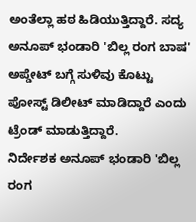ಅಂತೆಲ್ಲಾ ಹಠ ಹಿಡಿಯುತ್ತಿದ್ದಾರೆ. ಸದ್ಯ ಅನೂಪ್ ಭಂಡಾರಿ 'ಬಿಲ್ಲ ರಂಗ ಬಾಷ' ಅಪ್ಡೇಟ್ ಬಗ್ಗೆ ಸುಳಿವು ಕೊಟ್ಟು ಪೋಸ್ಟ್ ಡಿಲೀಟ್ ಮಾಡಿದ್ದಾರೆ ಎಂದು ಟ್ರೆಂಡ್ ಮಾಡುತ್ತಿದ್ದಾರೆ.
ನಿರ್ದೇಶಕ ಅನೂಪ್ ಭಂಡಾರಿ 'ಬಿಲ್ಲ ರಂಗ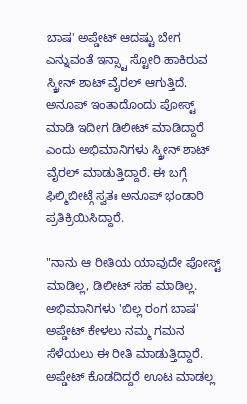ಬಾಷ' ಅಪ್ಡೇಟ್ ಆದಷ್ಟು ಬೇಗ ಎನ್ನುವಂತೆ ಇನ್ಸ್ಟಾ ಸ್ಟೋರಿ ಹಾಕಿರುವ ಸ್ಕ್ರೀನ್ ಶಾಟ್ ವೈರಲ್ ಆಗುತ್ತಿದೆ. ಅನೂಪ್ ಇಂತಾದೊಂದು ಪೋಸ್ಟ್ ಮಾಡಿ ಇದೀಗ ಡಿಲೀಟ್ ಮಾಡಿದ್ದಾರೆ ಎಂದು ಅಭಿಮಾನಿಗಳು ಸ್ಕ್ರೀನ್ ಶಾಟ್ ವೈರಲ್ ಮಾಡುತ್ತಿದ್ದಾರೆ. ಈ ಬಗ್ಗೆ ಫಿಲ್ಮಿಬೀಟ್ಗೆ ಸ್ವತಃ ಅನೂಪ್ ಭಂಡಾರಿ ಪ್ರತಿಕ್ರಿಯಿಸಿದ್ದಾರೆ.

"ನಾನು ಆ ರೀತಿಯ ಯಾವುದೇ ಪೋಸ್ಟ್ ಮಾಡಿಲ್ಲ, ಡಿಲೀಟ್ ಸಹ ಮಾಡಿಲ್ಲ. ಅಭಿಮಾನಿಗಳು 'ಬಿಲ್ಲ ರಂಗ ಬಾಷ' ಅಪ್ಡೇಟ್ ಕೇಳಲು ನಮ್ಮ ಗಮನ ಸೆಳೆಯಲು ಈ ರೀತಿ ಮಾಡುತ್ತಿದ್ದಾರೆ. ಅಪ್ಡೇಟ್ ಕೊಡದಿದ್ದರೆ ಊಟ ಮಾಡಲ್ಲ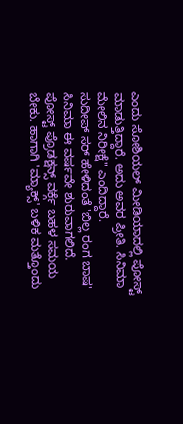ಎಂದು ಸೋಶಿಯಲ್ ಮೀಡಿಯಾದಲ್ಲಿ ಪೋಸ್ಟ್ ಮಾಡುತ್ತಿದ್ದಾರೆ. ಅದು ಅವರ ಪ್ರೀತಿ. ಸಿನಿಮಾ ಮೇಲಿನ ನಿರೀಕ್ಷೆ" ಎಂದಿದ್ದಾರೆ.
ಸುದೀಪ್ ಸರ್ ಹೇಳಿದಂತೆ 'ಬಿಲ್ಲ ರಂಗ ಬಾಷ' ಸಿನಿಮಾ ಈ ವರ್ಷವೇ ಶುರುವಾಗಲಿದೆ. ಪೋಸ್ಟ್ ಪ್ರೊಡಕ್ಷನ್ಸ್ ವರ್ಕ್ಗೆ ಬಹಳ ಸಮಯ ಬೇಕು. ಹಾಗಾಗಿ 'ಮ್ಯಾಕ್ಸ್' ಬಳಿಕ ಮತ್ತೊಂದು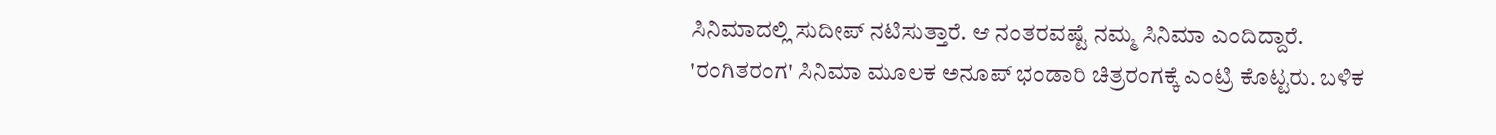ಸಿನಿಮಾದಲ್ಲಿ ಸುದೀಪ್ ನಟಿಸುತ್ತಾರೆ. ಆ ನಂತರವಷ್ಟೆ ನಮ್ಮ ಸಿನಿಮಾ ಎಂದಿದ್ದಾರೆ.
'ರಂಗಿತರಂಗ' ಸಿನಿಮಾ ಮೂಲಕ ಅನೂಪ್ ಭಂಡಾರಿ ಚಿತ್ರರಂಗಕ್ಕೆ ಎಂಟ್ರಿ ಕೊಟ್ಟರು. ಬಳಿಕ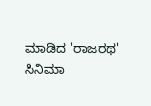ಮಾಡಿದ 'ರಾಜರಥ' ಸಿನಿಮಾ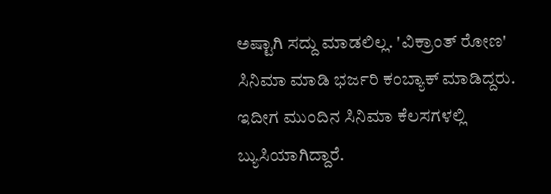ಅಷ್ಟಾಗಿ ಸದ್ದು ಮಾಡಲಿಲ್ಲ. 'ವಿಕ್ರಾಂತ್ ರೋಣ' ಸಿನಿಮಾ ಮಾಡಿ ಭರ್ಜರಿ ಕಂಬ್ಯಾಕ್ ಮಾಡಿದ್ದರು. ಇದೀಗ ಮುಂದಿನ ಸಿನಿಮಾ ಕೆಲಸಗಳಲ್ಲಿ ಬ್ಯುಸಿಯಾಗಿದ್ದಾರೆ.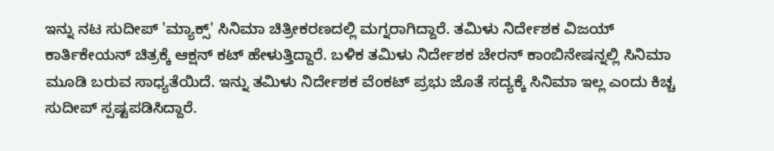ಇನ್ನು ನಟ ಸುದೀಪ್ 'ಮ್ಯಾಕ್ಸ್' ಸಿನಿಮಾ ಚಿತ್ರೀಕರಣದಲ್ಲಿ ಮಗ್ನರಾಗಿದ್ದಾರೆ. ತಮಿಳು ನಿರ್ದೇಶಕ ವಿಜಯ್ ಕಾರ್ತಿಕೇಯನ್ ಚಿತ್ರಕ್ಕೆ ಆಕ್ಷನ್ ಕಟ್ ಹೇಳುತ್ತಿದ್ದಾರೆ. ಬಳಿಕ ತಮಿಳು ನಿರ್ದೇಶಕ ಚೇರನ್ ಕಾಂಬಿನೇಷನ್ನಲ್ಲಿ ಸಿನಿಮಾ ಮೂಡಿ ಬರುವ ಸಾಧ್ಯತೆಯಿದೆ. ಇನ್ನು ತಮಿಳು ನಿರ್ದೇಶಕ ವೆಂಕಟ್ ಪ್ರಭು ಜೊತೆ ಸದ್ಯಕ್ಕೆ ಸಿನಿಮಾ ಇಲ್ಲ ಎಂದು ಕಿಚ್ಚ ಸುದೀಪ್ ಸ್ಪಷ್ಟಪಡಿಸಿದ್ದಾರೆ.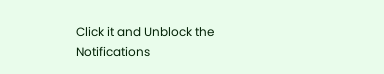Click it and Unblock the Notifications